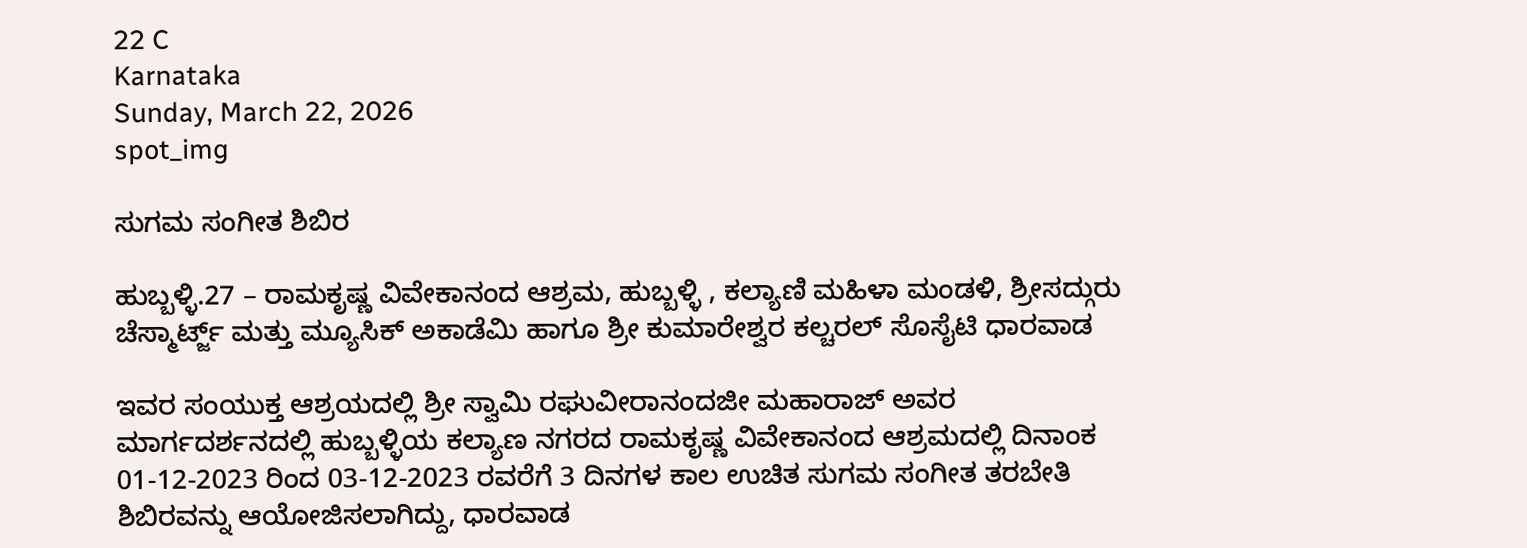22 C
Karnataka
Sunday, March 22, 2026
spot_img

ಸುಗಮ ಸಂಗೀತ ಶಿಬಿರ

ಹುಬ್ಬಳ್ಳಿ.27 – ರಾಮಕೃಷ್ಣ ವಿವೇಕಾನಂದ ಆಶ್ರಮ, ಹುಬ್ಬಳ್ಳಿ , ಕಲ್ಯಾಣಿ ಮಹಿಳಾ ಮಂಡಳಿ, ಶ್ರೀಸದ್ಗುರು ಚೆಸ್ಮಾರ್ಟ್ಜ್ ಮತ್ತು ಮ್ಯೂಸಿಕ್ ಅಕಾಡೆಮಿ ಹಾಗೂ ಶ್ರೀ ಕುಮಾರೇಶ್ವರ ಕಲ್ಚರಲ್ ಸೊಸೈಟಿ ಧಾರವಾಡ

ಇವರ ಸಂಯುಕ್ತ ಆಶ್ರಯದಲ್ಲಿ ಶ್ರೀ ಸ್ವಾಮಿ ರಘುವೀರಾನಂದಜೀ ಮಹಾರಾಜ್ ಅವರ ಮಾರ್ಗದರ್ಶನದಲ್ಲಿ ಹುಬ್ಬಳ್ಳಿಯ ಕಲ್ಯಾಣ ನಗರದ ರಾಮಕೃಷ್ಣ ವಿವೇಕಾನಂದ ಆಶ್ರಮದಲ್ಲಿ ದಿನಾಂಕ 01-12-2023 ರಿಂದ 03-12-2023 ರವರೆಗೆ 3 ದಿನಗಳ ಕಾಲ ಉಚಿತ ಸುಗಮ ಸಂಗೀತ ತರಬೇತಿ ಶಿಬಿರವನ್ನು ಆಯೋಜಿಸಲಾಗಿದ್ದು, ಧಾರವಾಡ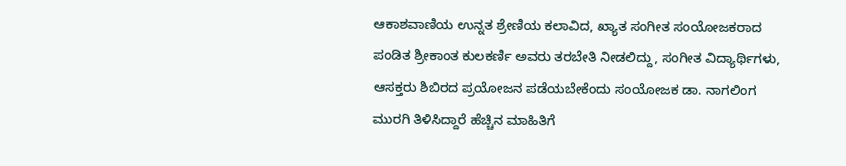ಆಕಾಶವಾಣಿಯ ಉನ್ನತ ಶ್ರೇಣಿಯ ಕಲಾವಿದ, ಖ್ಯಾತ ಸಂಗೀತ ಸಂಯೋಜಕರಾದ ಪಂಡಿತ ಶ್ರೀಕಾಂತ ಕುಲಕರ್ಣಿ ಅವರು ತರಬೇತಿ ನೀಡಲಿದ್ದು, ಸಂಗೀತ ವಿದ್ಯಾರ್ಥಿಗಳು, ಆಸಕ್ತರು ಶಿಬಿರದ ಪ್ರಯೋಜನ ಪಡೆಯಬೇಕೆಂದು ಸಂಯೋಜಕ ಡಾ. ನಾಗಲಿಂಗ ಮುರಗಿ ತಿಳಿಸಿದ್ದಾರೆ ಹೆಚ್ಚಿನ ಮಾಹಿತಿಗೆ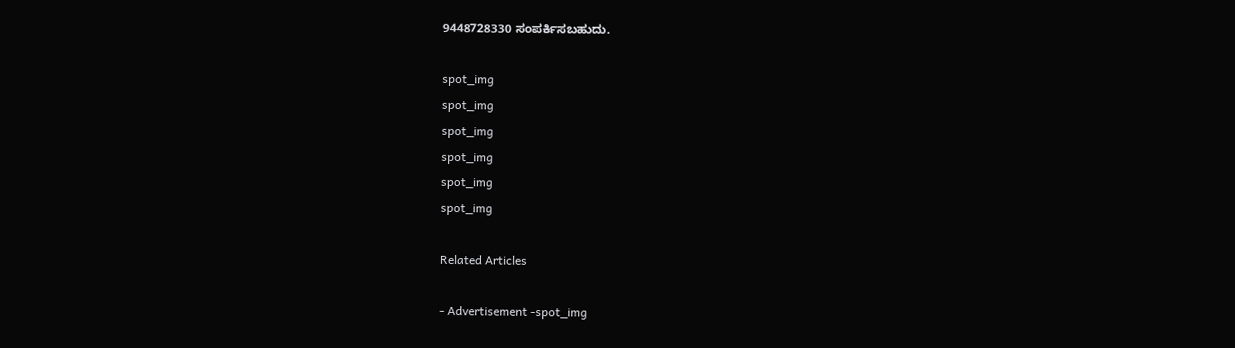9448728330 ಸಂಪರ್ಕಿಸಬಹುದು.

spot_img
spot_img
spot_img
spot_img
spot_img
spot_img

Related Articles

- Advertisement -spot_img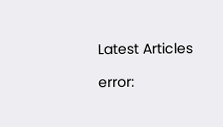Latest Articles

error: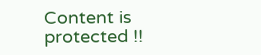Content is protected !!